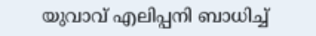യുവാവ് എലിപ്പനി ബാധിച്ച്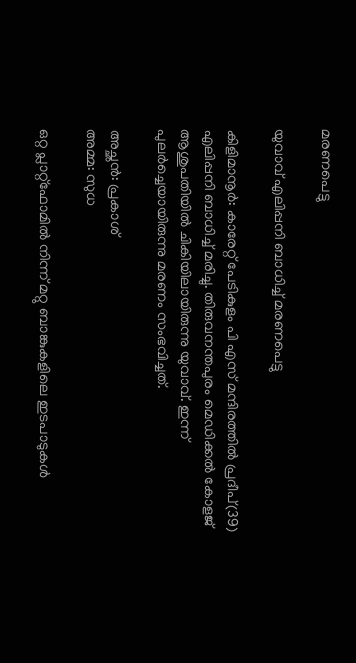മരണപെട്ടു

യുവാവ് എലിപ്പനി ബാധിച്ച് മരണപെട്ടു

കിളിമാനൂർ: കാരേറ്റ് പേടികുളം പി എസ് മന്ദിരത്തിൽ പ്രദീപ്(39) എലിപ്പനി ബാധിച്ച് മരിച്ചു. തിരുവനന്തപുരം മെഡിക്കൽ കോളജ്‌ ആശുപതിയിൽ ചികിയിലായിരുന്നു യുവാവ്. ഇന്ന് പുലർച്ചെയായിരുന്നു മരണം സംഭവിച്ചത്.

അച്ഛൻ: പ്രകാശ്
അമ്മ: സുധ

ഒറ്റ പ്ലാറ്റ്‌ഫോമില്‍ നിന്ന് മറ്റു ബാങ്കുകളിലെ ഇടപാടുകള്‍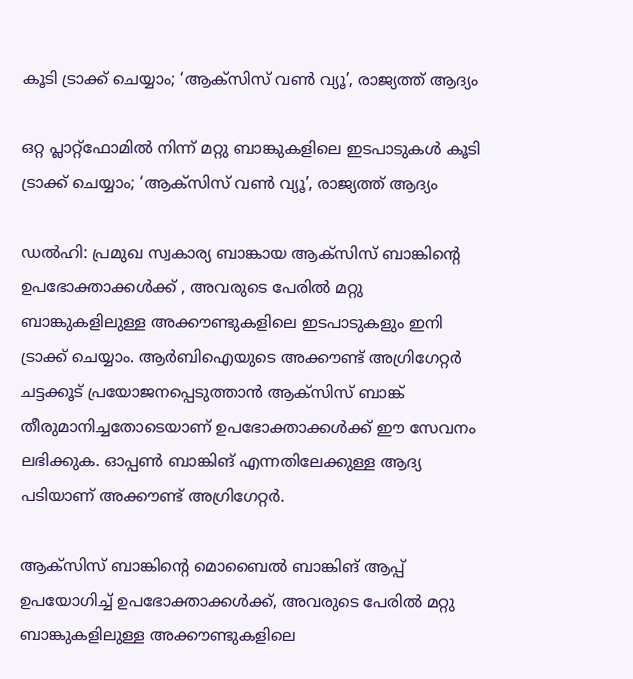കൂടി ട്രാക്ക് ചെയ്യാം; ‘ആക്സിസ് വൺ വ്യൂ’, രാജ്യത്ത് ആദ്യം

ഒറ്റ പ്ലാറ്റ്‌ഫോമില്‍ നിന്ന് മറ്റു ബാങ്കുകളിലെ ഇടപാടുകള്‍ കൂടി ട്രാക്ക് ചെയ്യാം; ‘ആക്സിസ് വൺ വ്യൂ’, രാജ്യത്ത് ആദ്യം

ഡല്‍ഹി: പ്രമുഖ സ്വകാര്യ ബാങ്കായ ആക്‌സിസ് ബാങ്കിന്റെ ഉപഭോക്താക്കള്‍ക്ക് , അവരുടെ പേരില്‍ മറ്റു ബാങ്കുകളിലുള്ള അക്കൗണ്ടുകളിലെ ഇടപാടുകളും ഇനി ട്രാക്ക് ചെയ്യാം. ആര്‍ബിഐയുടെ അക്കൗണ്ട് അഗ്രിഗേറ്റര്‍ ചട്ടക്കൂട് പ്രയോജനപ്പെടുത്താന്‍ ആക്‌സിസ് ബാങ്ക് തീരുമാനിച്ചതോടെയാണ് ഉപഭോക്താക്കള്‍ക്ക് ഈ സേവനം ലഭിക്കുക. ഓപ്പണ്‍ ബാങ്കിങ് എന്നതിലേക്കുള്ള ആദ്യ പടിയാണ് അക്കൗണ്ട് അഗ്രിഗേറ്റര്‍.

ആക്‌സിസ് ബാങ്കിന്റെ മൊബൈല്‍ ബാങ്കിങ് ആപ്പ് ഉപയോഗിച്ച് ഉപഭോക്താക്കള്‍ക്ക്, അവരുടെ പേരില്‍ മറ്റു ബാങ്കുകളിലുള്ള അക്കൗണ്ടുകളിലെ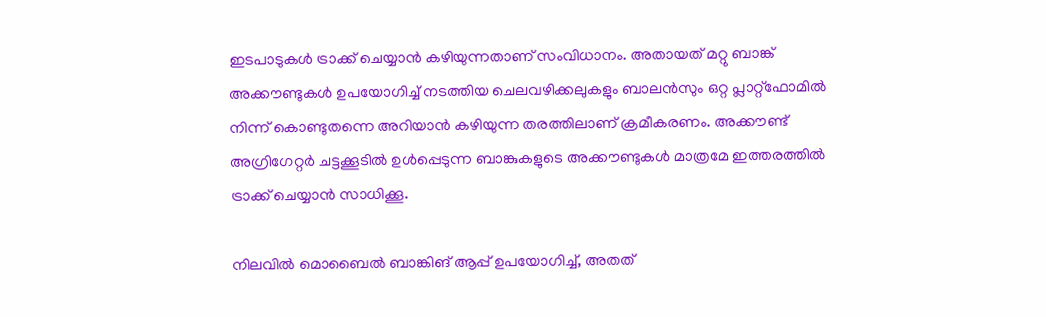ഇടപാടുകള്‍ ട്രാക്ക് ചെയ്യാന്‍ കഴിയുന്നതാണ് സംവിധാനം. അതായത് മറ്റു ബാങ്ക് അക്കൗണ്ടുകള്‍ ഉപയോഗിച്ച് നടത്തിയ ചെലവഴിക്കലുകളും ബാലന്‍സും ഒറ്റ പ്ലാറ്റ്‌ഫോമില്‍ നിന്ന് കൊണ്ടുതന്നെ അറിയാന്‍ കഴിയുന്ന തരത്തിലാണ് ക്രമീകരണം. അക്കൗണ്ട് അഗ്രിഗേറ്റര്‍ ചട്ടക്കൂടില്‍ ഉള്‍പ്പെടുന്ന ബാങ്കുകളുടെ അക്കൗണ്ടുകള്‍ മാത്രമേ ഇത്തരത്തില്‍ ട്രാക്ക് ചെയ്യാന്‍ സാധിക്കൂ.

നിലവില്‍ മൊബൈല്‍ ബാങ്കിങ് ആപ്പ് ഉപയോഗിച്ച്, അതത്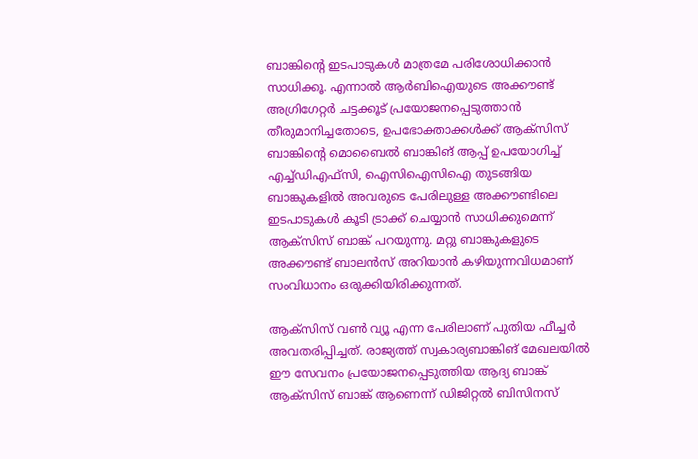ബാങ്കിന്റെ ഇടപാടുകള്‍ മാത്രമേ പരിശോധിക്കാന്‍ സാധിക്കൂ. എന്നാല്‍ ആര്‍ബിഐയുടെ അക്കൗണ്ട് അഗ്രിഗേറ്റര്‍ ചട്ടക്കൂട് പ്രയോജനപ്പെടുത്താന്‍ തീരുമാനിച്ചതോടെ, ഉപഭോക്താക്കള്‍ക്ക് ആക്‌സിസ് ബാങ്കിന്റെ മൊബൈല്‍ ബാങ്കിങ് ആപ്പ് ഉപയോഗിച്ച് എച്ച്ഡിഎഫ്‌സി, ഐസിഐസിഐ തുടങ്ങിയ ബാങ്കുകളില്‍ അവരുടെ പേരിലുള്ള അക്കൗണ്ടിലെ ഇടപാടുകള്‍ കൂടി ട്രാക്ക് ചെയ്യാന്‍ സാധിക്കുമെന്ന് ആക്‌സിസ് ബാങ്ക് പറയുന്നു. മറ്റു ബാങ്കുകളുടെ അക്കൗണ്ട് ബാലന്‍സ് അറിയാന്‍ കഴിയുന്നവിധമാണ് സംവിധാനം ഒരുക്കിയിരിക്കുന്നത്.

ആക്സിസ് വൺ വ്യൂ എന്ന പേരിലാണ് പുതിയ ഫീച്ചര്‍ അവതരിപ്പിച്ചത്. രാജ്യത്ത് സ്വകാര്യബാങ്കിങ് മേഖലയില്‍ ഈ സേവനം പ്രയോജനപ്പെടുത്തിയ ആദ്യ ബാങ്ക് ആക്‌സിസ് ബാങ്ക് ആണെന്ന് ഡിജിറ്റല്‍ ബിസിനസ്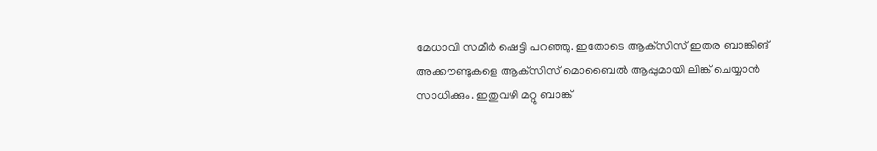മേധാവി സമീര്‍ ഷെട്ടി പറഞ്ഞു. ഇതോടെ ആക്‌സിസ് ഇതര ബാങ്കിങ് അക്കൗണ്ടുകളെ ആക്‌സിസ് മൊബൈല്‍ ആപ്പുമായി ലിങ്ക് ചെയ്യാന്‍ സാധിക്കും. ഇതുവഴി മറ്റു ബാങ്ക്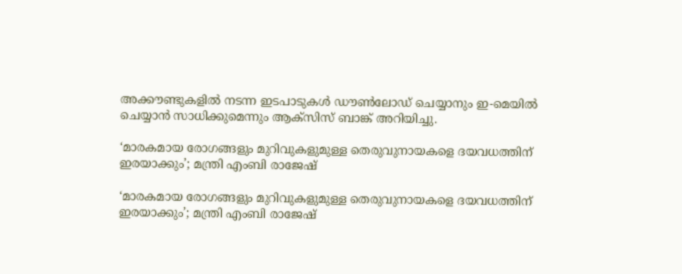അക്കൗണ്ടുകളില്‍ നടന്ന ഇടപാടുകള്‍ ഡൗണ്‍ലോഡ് ചെയ്യാനും ഇ-മെയില്‍ ചെയ്യാന്‍ സാധിക്കുമെന്നും ആക്‌സിസ് ബാങ്ക് അറിയിച്ചു.

‘മാരകമായ രോഗങ്ങളും മുറിവുകളുമുള്ള തെരുവുനായകളെ ദയവധത്തിന് ഇരയാക്കും’; മന്ത്രി എംബി രാജേഷ്

‘മാരകമായ രോഗങ്ങളും മുറിവുകളുമുള്ള തെരുവുനായകളെ ദയവധത്തിന് ഇരയാക്കും’; മന്ത്രി എംബി രാജേഷ്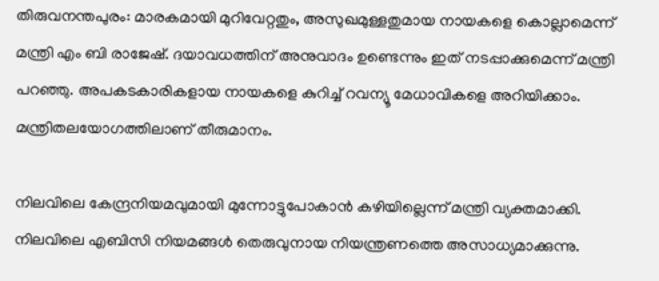തിരുവനന്തപുരം: മാരകമായി മുറിവേറ്റതും, അസുഖമുള്ളതുമായ നായകളെ കൊല്ലാമെന്ന് മന്ത്രി എം ബി രാജേഷ്. ദയാവധത്തിന് അനുവാദം ഉണ്ടെന്നും ഇത് നടപ്പാക്കുമെന്ന് മന്ത്രി പറഞ്ഞു. അപകടകാരികളായ നായകളെ കുറിച്ച് റവന്യൂ മേധാവികളെ അറിയിക്കാം. മന്ത്രിതലയോഗത്തിലാണ് തീരുമാനം.

നിലവിലെ കേന്ദ്രനിയമവുമായി മുന്നോട്ടുപോകാൻ കഴിയില്ലെന്ന് മന്ത്രി വ്യക്തമാക്കി. നിലവിലെ എബിസി നിയമങ്ങൾ തെരുവുനായ നിയന്ത്രണത്തെ അസാധ്യമാക്കുന്നു.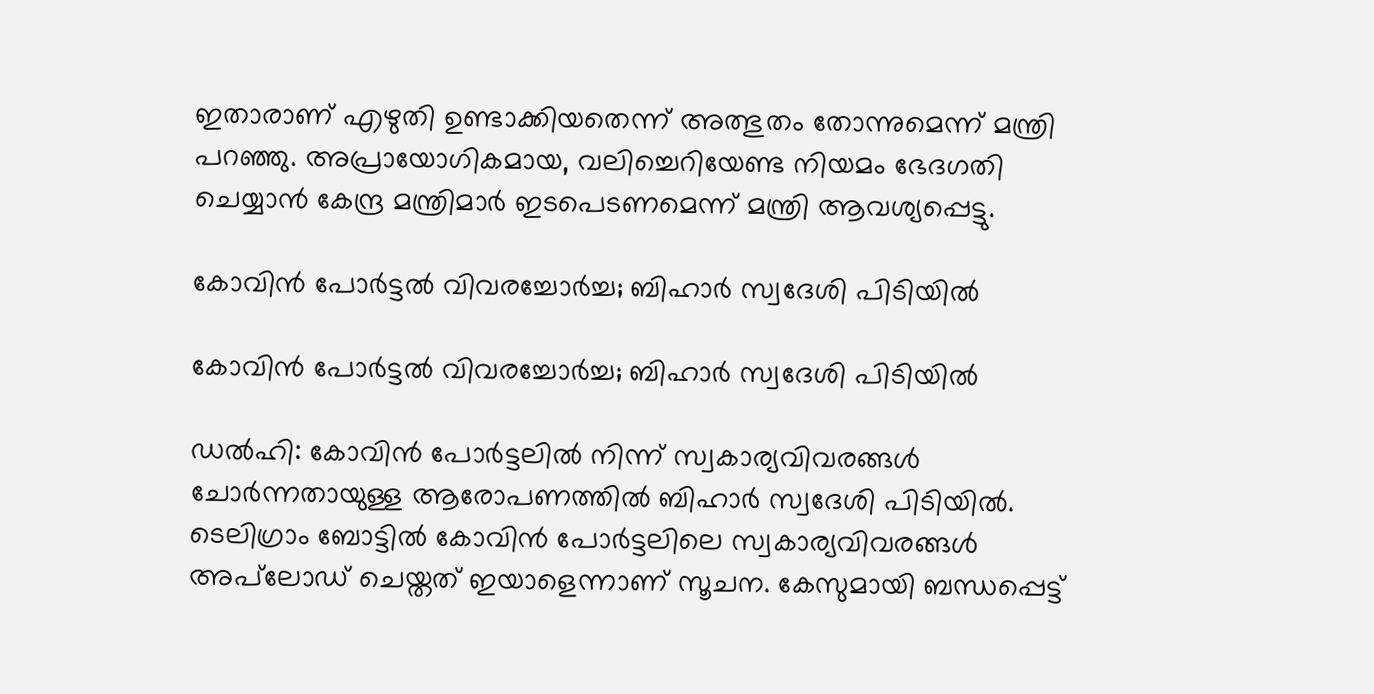ഇതാരാണ് എഴുതി ഉണ്ടാക്കിയതെന്ന് അത്ഭുതം തോന്നുമെന്ന് മന്ത്രി പറഞ്ഞു. അപ്രായോഗികമായ, വലിച്ചെറിയേണ്ട നിയമം ഭേദഗതി ചെയ്യാൻ കേന്ദ്ര മന്ത്രിമാർ ഇടപെടണമെന്ന് മന്ത്രി ആവശ്യപ്പെട്ടു.

കോവിന്‍ പോര്‍ട്ടല്‍ വിവരച്ചോര്‍ച്ച; ബിഹാര്‍ സ്വദേശി പിടിയില്‍

കോവിന്‍ പോര്‍ട്ടല്‍ വിവരച്ചോര്‍ച്ച; ബിഹാര്‍ സ്വദേശി പിടിയില്‍

ഡല്‍ഹി: കോവിന്‍ പോര്‍ട്ടലില്‍ നിന്ന് സ്വകാര്യവിവരങ്ങള്‍ ചോര്‍ന്നതായുള്ള ആരോപണത്തില്‍ ബിഹാര്‍ സ്വദേശി പിടിയില്‍. ടെലിഗ്രാം ബോട്ടില്‍ കോവിന്‍ പോര്‍ട്ടലിലെ സ്വകാര്യവിവരങ്ങള്‍ അപ്‌ലോഡ് ചെയ്തത് ഇയാളെന്നാണ് സൂചന. കേസുമായി ബന്ധപ്പെട്ട്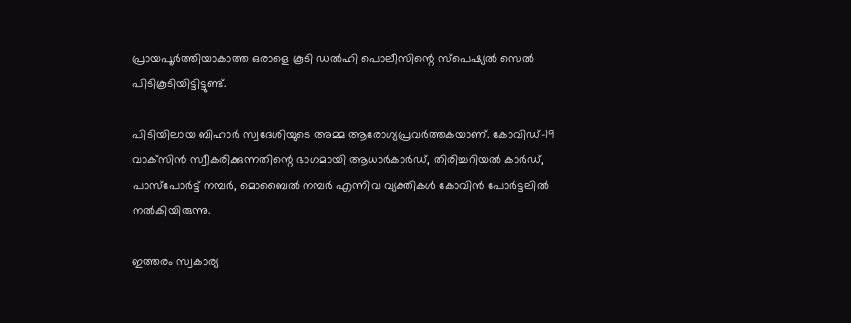പ്രായപൂര്‍ത്തിയാകാത്ത ഒരാളെ കൂടി ഡല്‍ഹി പൊലീസിന്റെ സ്‌പെഷ്യല്‍ സെല്‍ പിടികൂടിയിട്ടിട്ടുണ്ട്.

പിടിയിലായ ബിഹാര്‍ സ്വദേശിയുടെ അമ്മ ആരോഗ്യപ്രവര്‍ത്തകയാണ്. കോവിഡ്-19 വാക്‌സിന്‍ സ്വീകരിക്കുന്നതിന്റെ ഭാഗമായി ആധാര്‍കാര്‍ഡ്, തിരിച്ചറിയല്‍ കാര്‍ഡ്, പാസ്‌പോര്‍ട്ട് നമ്പര്‍, മൊബൈല്‍ നമ്പര്‍ എന്നിവ വ്യക്തികള്‍ കോവിന്‍ പോര്‍ട്ടലില്‍ നല്‍കിയിരുന്നു.

ഇത്തരം സ്വകാര്യ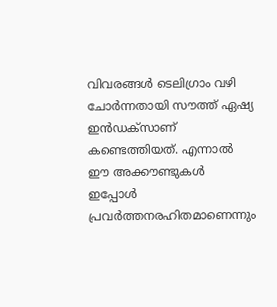വിവരങ്ങള്‍ ടെലിഗ്രാം വഴി ചോര്‍ന്നതായി സൗത്ത് ഏഷ്യ ഇന്‍ഡക്‌സാണ് കണ്ടെത്തിയത്. എന്നാല്‍ ഈ അക്കൗണ്ടുകള്‍ ഇപ്പോള്‍ പ്രവര്‍ത്തനരഹിതമാണെന്നും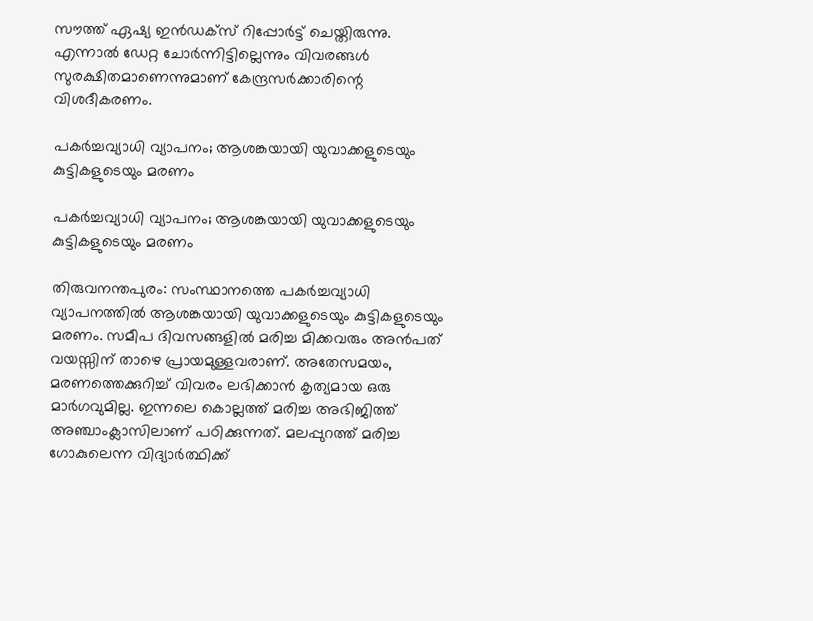സൗത്ത് ഏഷ്യ ഇന്‍ഡക്‌സ് റിപ്പോര്‍ട്ട് ചെയ്തിരുന്നു. എന്നാല്‍ ഡേറ്റ ചോര്‍ന്നിട്ടില്ലെന്നും വിവരങ്ങള്‍ സുരക്ഷിതമാണെന്നുമാണ് കേന്ദ്രസര്‍ക്കാരിന്റെ വിശദീകരണം.

പകർച്ചവ്യാധി വ്യാപനം; ആശങ്കയായി യുവാക്കളുടെയും കുട്ടികളുടെയും മരണം

പകർച്ചവ്യാധി വ്യാപനം; ആശങ്കയായി യുവാക്കളുടെയും കുട്ടികളുടെയും മരണം

തിരുവനന്തപുരം: സംസ്ഥാനത്തെ പകർച്ചവ്യാധി വ്യാപനത്തിൽ ആശങ്കയായി യുവാക്കളുടെയും കുട്ടികളുടെയും മരണം. സമീപ ദിവസങ്ങളിൽ മരിച്ച മിക്കവരും അൻപത് വയസ്സിന് താഴെ പ്രായമുള്ളവരാണ്. അതേസമയം, മരണത്തെക്കുറിച്ച് വിവരം ലഭിക്കാൻ കൃത്യമായ ഒരു മാർഗവുമില്ല. ഇന്നലെ കൊല്ലത്ത് മരിച്ച അഭിജിത്ത് അഞ്ചാംക്ലാസിലാണ് പഠിക്കുന്നത്. മലപ്പുറത്ത് മരിച്ച ഗോകുലെന്ന വിദ്യാർത്ഥിക്ക്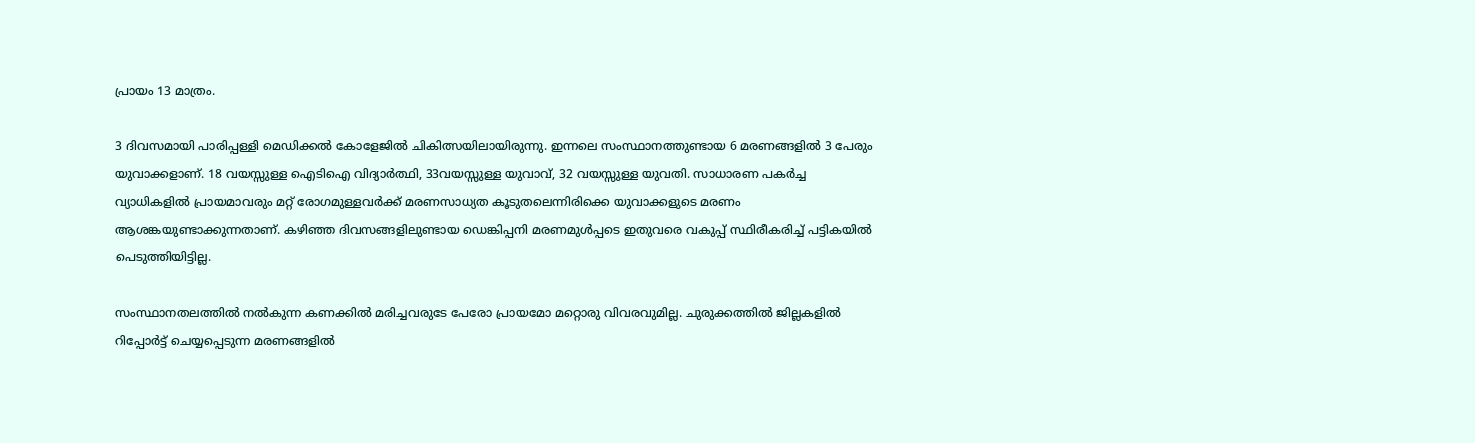പ്രായം 13 മാത്രം.

3 ദിവസമായി പാരിപ്പള്ളി മെഡിക്കൽ കോളേജിൽ ചികിത്സയിലായിരുന്നു. ഇന്നലെ സംസ്ഥാനത്തുണ്ടായ 6 മരണങ്ങളിൽ 3 പേരും യുവാക്കളാണ്. 18 വയസ്സുള്ള ഐടിഐ വിദ്യാർത്ഥി, 33വയസ്സുള്ള യുവാവ്, 32 വയസ്സുള്ള യുവതി. സാധാരണ പകർച്ച വ്യാധികളിൽ പ്രായമാവരും മറ്റ് രോഗമുള്ളവർക്ക് മരണസാധ്യത കൂടുതലെന്നിരിക്കെ യുവാക്കളുടെ മരണം ആശങ്കയുണ്ടാക്കുന്നതാണ്. കഴിഞ്ഞ ദിവസങ്ങളിലുണ്ടായ ഡെങ്കിപ്പനി മരണമുൾപ്പടെ ഇതുവരെ വകുപ്പ് സ്ഥിരീകരിച്ച് പട്ടികയിൽ പെടുത്തിയിട്ടില്ല.

സംസ്ഥാനതലത്തിൽ നൽകുന്ന കണക്കിൽ മരിച്ചവരുടേ പേരോ പ്രായമോ മറ്റൊരു വിവരവുമില്ല. ചുരുക്കത്തിൽ ജില്ലകളിൽ റിപ്പോർട്ട് ചെയ്യപ്പെടുന്ന മരണങ്ങളിൽ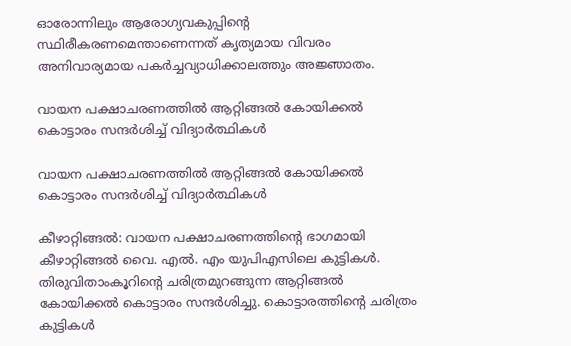ഓരോന്നിലും ആരോഗ്യവകുപ്പിന്റെ സ്ഥിരീകരണമെന്താണെന്നത് കൃത്യമായ വിവരം അനിവാര്യമായ പകർച്ചവ്യാധിക്കാലത്തും അജ്ഞാതം.

വായന പക്ഷാചരണത്തിൽ ആറ്റിങ്ങൽ കോയിക്കൽ കൊട്ടാരം സന്ദർശിച്ച് വിദ്യാർത്ഥികൾ

വായന പക്ഷാചരണത്തിൽ ആറ്റിങ്ങൽ കോയിക്കൽ കൊട്ടാരം സന്ദർശിച്ച് വിദ്യാർത്ഥികൾ

കീഴാറ്റിങ്ങൽ: വായന പക്ഷാചരണത്തിന്റെ ഭാഗമായി കീഴാറ്റിങ്ങൽ വൈ. എൽ. എം യുപിഎസിലെ കുട്ടികൾ. തിരുവിതാംകൂറിന്റെ ചരിത്രമുറങ്ങുന്ന ആറ്റിങ്ങൽ കോയിക്കൽ കൊട്ടാരം സന്ദർശിച്ചു. കൊട്ടാരത്തിന്റെ ചരിത്രം കുട്ടികൾ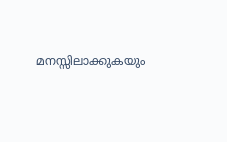മനസ്സിലാക്കുകയും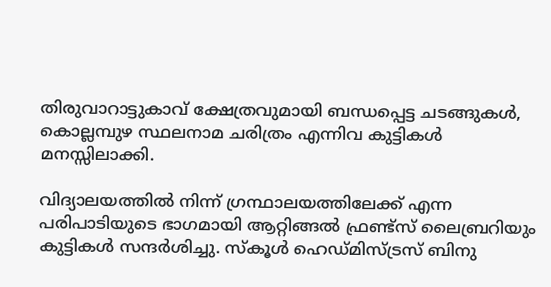തിരുവാറാട്ടുകാവ് ക്ഷേത്രവുമായി ബന്ധപ്പെട്ട ചടങ്ങുകൾ, കൊല്ലമ്പുഴ സ്ഥലനാമ ചരിത്രം എന്നിവ കുട്ടികൾ മനസ്സിലാക്കി.

വിദ്യാലയത്തിൽ നിന്ന് ഗ്രന്ഥാലയത്തിലേക്ക് എന്ന പരിപാടിയുടെ ഭാഗമായി ആറ്റിങ്ങൽ ഫ്രണ്ട്സ് ലൈബ്രറിയും കുട്ടികൾ സന്ദർശിച്ചു. സ്കൂൾ ഹെഡ്മിസ്ട്രസ് ബിനു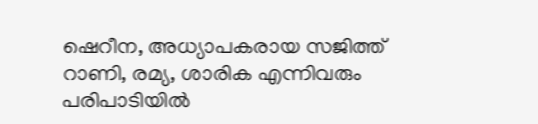ഷെറീന, അധ്യാപകരായ സജിത്ത് റാണി, രമ്യ, ശാരിക എന്നിവരും പരിപാടിയിൽ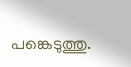പങ്കെടുത്തു.